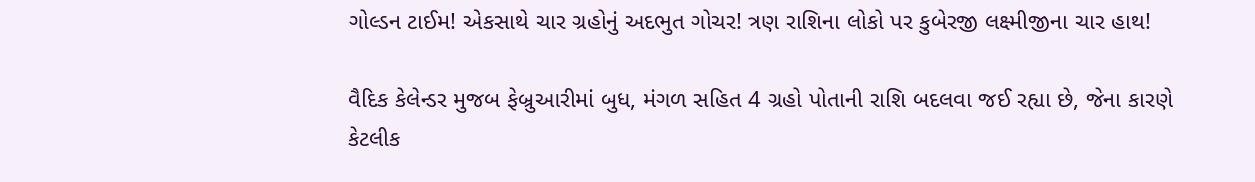ગોલ્ડન ટાઈમ! એકસાથે ચાર ગ્રહોનું અદભુત ગોચર! ત્રણ રાશિના લોકો પર કુબેરજી લક્ષ્મીજીના ચાર હાથ!

વૈદિક કેલેન્ડર મુજબ ફેબ્રુઆરીમાં બુધ, મંગળ સહિત 4 ગ્રહો પોતાની રાશિ બદલવા જઈ રહ્યા છે, જેના કારણે કેટલીક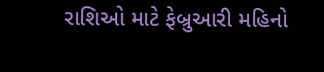રાશિઓ માટે ફેબ્રુઆરી મહિનો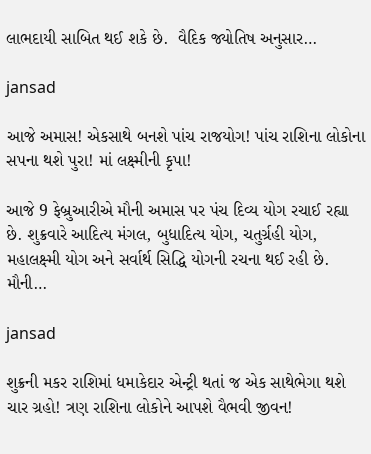લાભદાયી સાબિત થઈ શકે છે.  વૈદિક જ્યોતિષ અનુસાર…

jansad

આજે અમાસ! એકસાથે બનશે પાંચ રાજયોગ! પાંચ રાશિના લોકોના સપના થશે પુરા! માં લક્ષ્મીની કૃપા!

આજે 9 ફેબ્રુઆરીએ મૌની અમાસ પર પંચ દિવ્ય યોગ રચાઈ રહ્યા છે. શુક્રવારે આદિત્ય મંગલ, બુધાદિત્ય યોગ, ચતુર્ગ્રહી યોગ, મહાલક્ષ્મી યોગ અને સર્વાર્થ સિદ્ધિ યોગની રચના થઈ રહી છે. મૌની…

jansad

શુક્રની મકર રાશિમાં ધમાકેદાર એન્ટ્રી થતાં જ એક સાથેભેગા થશે ચાર ગ્રહો! ત્રણ રાશિના લોકોને આપશે વૈભવી જીવન!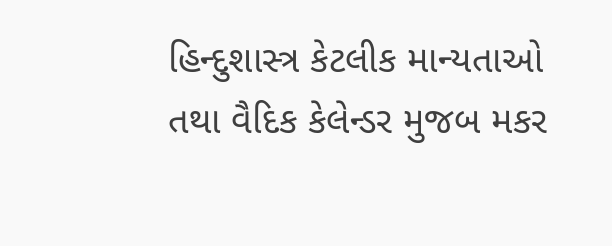હિન્દુશાસ્ત્ર કેટલીક માન્યતાઓ તથા વૈદિક કેલેન્ડર મુજબ મકર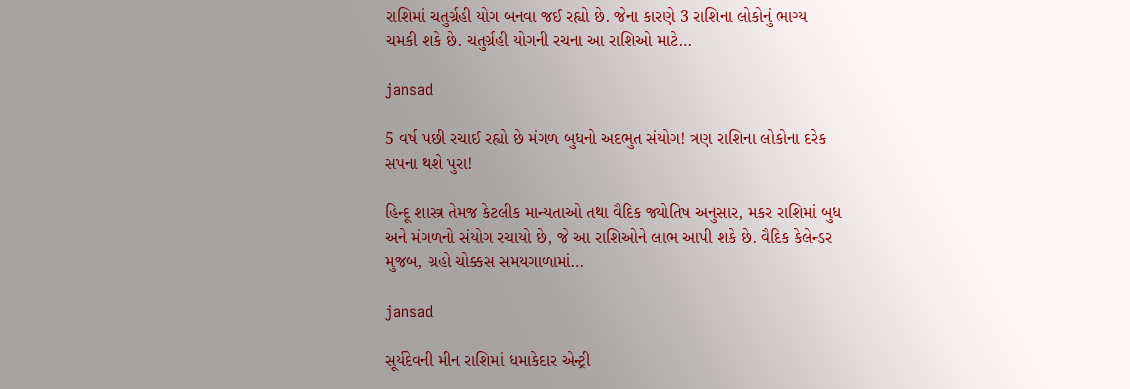રાશિમાં ચતુર્ગ્રહી યોગ બનવા જઈ રહ્યો છે. જેના કારણે 3 રાશિના લોકોનું ભાગ્ય ચમકી શકે છે. ચતુર્ગ્રહી યોગની રચના આ રાશિઓ માટે…

jansad

5 વર્ષ પછી રચાઈ રહ્યો છે મંગળ બુધનો અદભુત સંયોગ! ત્રણ રાશિના લોકોના દરેક સપના થશે પુરા!

હિન્દૂ શાસ્ત્ર તેમજ કેટલીક માન્યતાઓ તથા વૈદિક જ્યોતિષ અનુસાર, મકર રાશિમાં બુધ અને મંગળનો સંયોગ રચાયો છે, જે આ રાશિઓને લાભ આપી શકે છે. વૈદિક કેલેન્ડર મુજબ, ગ્રહો ચોક્કસ સમયગાળામાં…

jansad

સૂર્યદેવની મીન રાશિમાં ધમાકેદાર એન્ટ્રી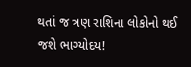થતાં જ ત્રણ રાશિના લોકોનો થઈ જશે ભાગ્યોદય!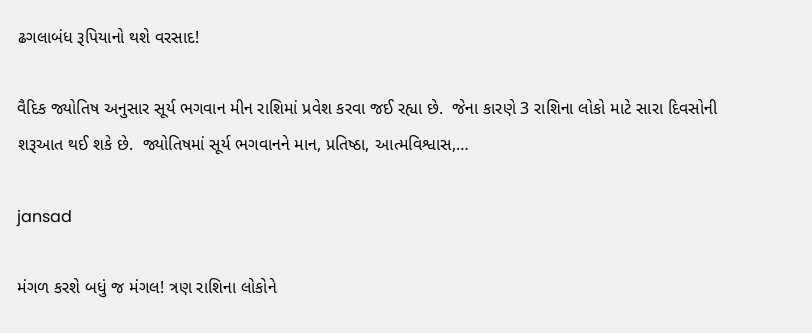ઢગલાબંધ રૂપિયાનો થશે વરસાદ!

વૈદિક જ્યોતિષ અનુસાર સૂર્ય ભગવાન મીન રાશિમાં પ્રવેશ કરવા જઈ રહ્યા છે.  જેના કારણે 3 રાશિના લોકો માટે સારા દિવસોની શરૂઆત થઈ શકે છે.  જ્યોતિષમાં સૂર્ય ભગવાનને માન, પ્રતિષ્ઠા, આત્મવિશ્વાસ,…

jansad

મંગળ કરશે બધું જ મંગલ! ત્રણ રાશિના લોકોને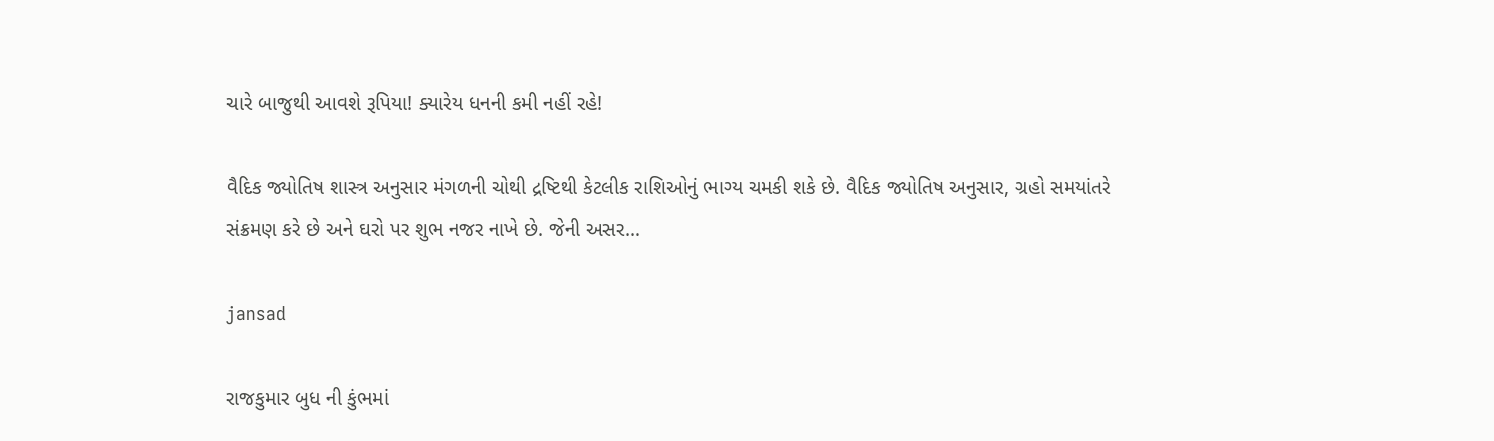ચારે બાજુથી આવશે રૂપિયા! ક્યારેય ધનની કમી નહીં રહે!

વૈદિક જ્યોતિષ શાસ્ત્ર અનુસાર મંગળની ચોથી દ્રષ્ટિથી કેટલીક રાશિઓનું ભાગ્ય ચમકી શકે છે. વૈદિક જ્યોતિષ અનુસાર, ગ્રહો સમયાંતરે સંક્રમણ કરે છે અને ઘરો પર શુભ નજર નાખે છે. જેની અસર…

jansad

રાજકુમાર બુધ ની કુંભમાં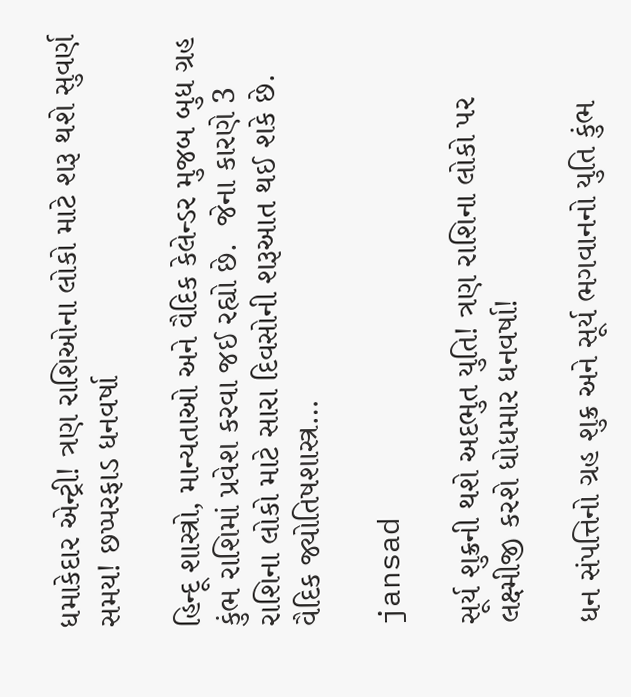ધમાકેદાર એન્ટ્રી! ત્રણ રાશિઓના લોકો માટે શરૂ થશે સુવર્ણ સમય! છપ્પરફાડ ધનવર્ષા

હિન્દૂ શાસ્ત્રો, માન્યતાઓ અને વૈદિક કેલેન્ડર મુજબ બુધ ગ્રહ કુંભ રાશિમાં પ્રવેશ કરવા જઈ રહ્યો છે.  જેના કારણે 3 રાશિના લોકો માટે સારા દિવસોની શરૂઆત થઈ શકે છે.  વૈદિક જ્યોતિષશાસ્ત્ર…

jansad

સૂર્ય શુક્રની થશે અદભુત યુતિ! ત્રણ રાશિના લોકો પર લક્ષ્મીજી કરશે ધોધમાર ધનવર્ષા!

ધન સંપત્તિનો ગ્રહ શુક્ર અને સૂર્ય ભગવાનનો યુતિ કુંભ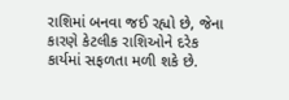રાશિમાં બનવા જઈ રહ્યો છે, જેના કારણે કેટલીક રાશિઓને દરેક કાર્યમાં સફળતા મળી શકે છે.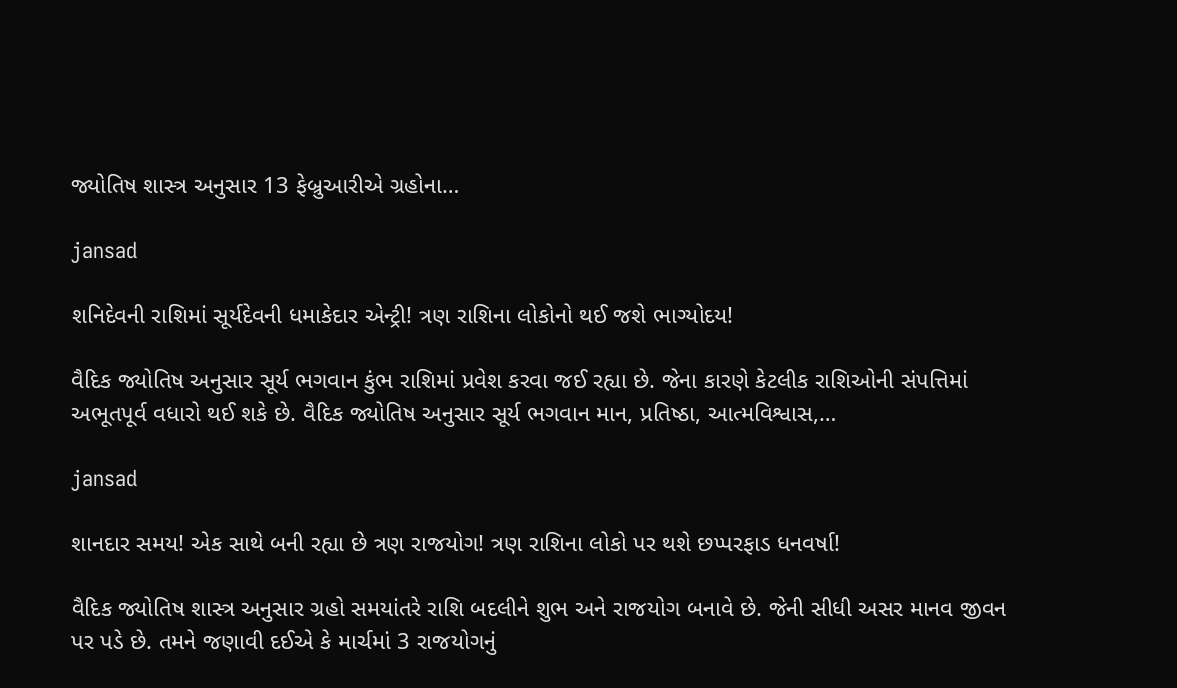જ્યોતિષ શાસ્ત્ર અનુસાર 13 ફેબ્રુઆરીએ ગ્રહોના…

jansad

શનિદેવની રાશિમાં સૂર્યદેવની ધમાકેદાર એન્ટ્રી! ત્રણ રાશિના લોકોનો થઈ જશે ભાગ્યોદય!

વૈદિક જ્યોતિષ અનુસાર સૂર્ય ભગવાન કુંભ રાશિમાં પ્રવેશ કરવા જઈ રહ્યા છે. જેના કારણે કેટલીક રાશિઓની સંપત્તિમાં અભૂતપૂર્વ વધારો થઈ શકે છે. વૈદિક જ્યોતિષ અનુસાર સૂર્ય ભગવાન માન, પ્રતિષ્ઠા, આત્મવિશ્વાસ,…

jansad

શાનદાર સમય! એક સાથે બની રહ્યા છે ત્રણ રાજયોગ! ત્રણ રાશિના લોકો પર થશે છપ્પરફાડ ધનવર્ષા!

વૈદિક જ્યોતિષ શાસ્ત્ર અનુસાર ગ્રહો સમયાંતરે રાશિ બદલીને શુભ અને રાજયોગ બનાવે છે. જેની સીધી અસર માનવ જીવન પર પડે છે. તમને જણાવી દઈએ કે માર્ચમાં 3 રાજયોગનું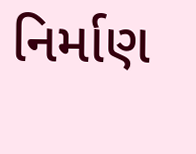નિર્માણ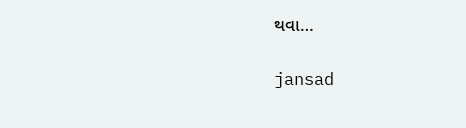થવા…

jansad